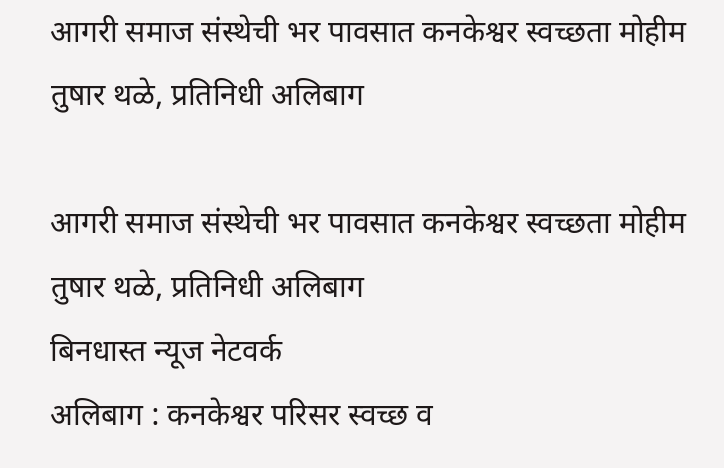आगरी समाज संस्थेची भर पावसात कनकेश्वर स्वच्छता मोहीम
तुषार थळे, प्रतिनिधी अलिबाग

आगरी समाज संस्थेची भर पावसात कनकेश्वर स्वच्छता मोहीम
तुषार थळे, प्रतिनिधी अलिबाग
बिनधास्त न्यूज नेटवर्क
अलिबाग : कनकेश्वर परिसर स्वच्छ व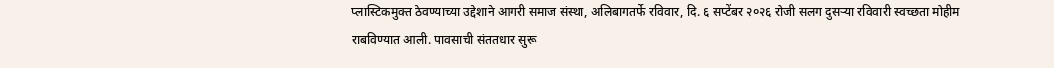प्लास्टिकमुक्त ठेवण्याच्या उद्देशाने आगरी समाज संस्था, अलिबागतर्फे रविवार, दि. ६ सप्टेंबर २०२६ रोजी सलग दुसऱ्या रविवारी स्वच्छता मोहीम राबविण्यात आली. पावसाची संततधार सुरू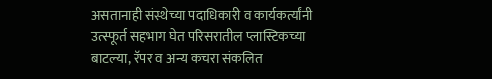असतानाही संस्थेच्या पदाधिकारी व कार्यकर्त्यांनी उत्स्फूर्त सहभाग घेत परिसरातील प्लास्टिकच्या बाटल्या, रॅपर व अन्य कचरा संकलित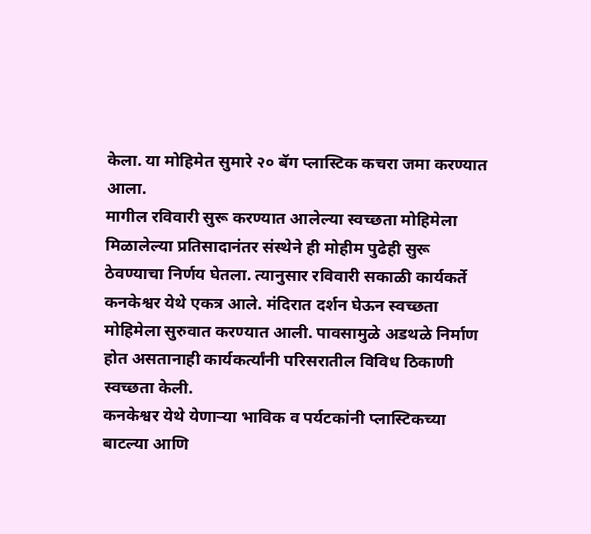केला. या मोहिमेत सुमारे २० बॅग प्लास्टिक कचरा जमा करण्यात आला.
मागील रविवारी सुरू करण्यात आलेल्या स्वच्छता मोहिमेला मिळालेल्या प्रतिसादानंतर संस्थेने ही मोहीम पुढेही सुरू ठेवण्याचा निर्णय घेतला. त्यानुसार रविवारी सकाळी कार्यकर्ते कनकेश्वर येथे एकत्र आले. मंदिरात दर्शन घेऊन स्वच्छता मोहिमेला सुरुवात करण्यात आली. पावसामुळे अडथळे निर्माण होत असतानाही कार्यकर्त्यांनी परिसरातील विविध ठिकाणी स्वच्छता केली.
कनकेश्वर येथे येणाऱ्या भाविक व पर्यटकांनी प्लास्टिकच्या बाटल्या आणि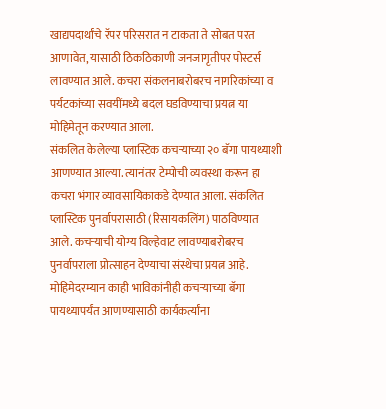खाद्यपदार्थांचे रॅपर परिसरात न टाकता ते सोबत परत आणावेत, यासाठी ठिकठिकाणी जनजागृतीपर पोस्टर्स लावण्यात आले. कचरा संकलनाबरोबरच नागरिकांच्या व पर्यटकांच्या सवयींमध्ये बदल घडविण्याचा प्रयत्न या मोहिमेतून करण्यात आला.
संकलित केलेल्या प्लास्टिक कचऱ्याच्या २० बॅगा पायथ्याशी आणण्यात आल्या. त्यानंतर टेम्पोची व्यवस्था करून हा कचरा भंगार व्यावसायिकाकडे देण्यात आला. संकलित प्लास्टिक पुनर्वापरासाठी (रिसायकलिंग) पाठविण्यात आले. कचऱ्याची योग्य विल्हेवाट लावण्याबरोबरच पुनर्वापराला प्रोत्साहन देण्याचा संस्थेचा प्रयत्न आहे.
मोहिमेदरम्यान काही भाविकांनीही कचऱ्याच्या बॅगा पायथ्यापर्यंत आणण्यासाठी कार्यकर्त्यांना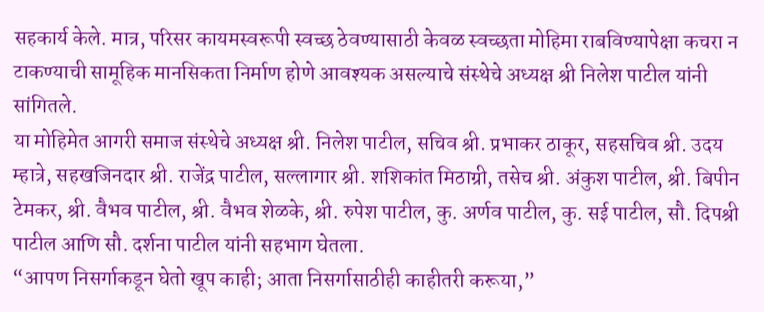सहकार्य केले. मात्र, परिसर कायमस्वरूपी स्वच्छ ठेवण्यासाठी केवळ स्वच्छता मोहिमा राबविण्यापेक्षा कचरा न टाकण्याची सामूहिक मानसिकता निर्माण होणे आवश्यक असल्याचे संस्थेचे अध्यक्ष श्री निलेश पाटील यांनी सांगितले.
या मोहिमेत आगरी समाज संस्थेचे अध्यक्ष श्री. निलेश पाटील, सचिव श्री. प्रभाकर ठाकूर, सहसचिव श्री. उदय म्हात्रे, सहखजिनदार श्री. राजेंद्र पाटील, सल्लागार श्री. शशिकांत मिठाग्री, तसेच श्री. अंकुश पाटील, श्री. बिपीन टेमकर, श्री. वैभव पाटील, श्री. वैभव शेळके, श्री. रुपेश पाटील, कु. अर्णव पाटील, कु. सई पाटील, सौ. दिपश्री पाटील आणि सौ. दर्शना पाटील यांनी सहभाग घेतला.
“आपण निसर्गाकडून घेतो खूप काही; आता निसर्गासाठीही काहीतरी करूया,”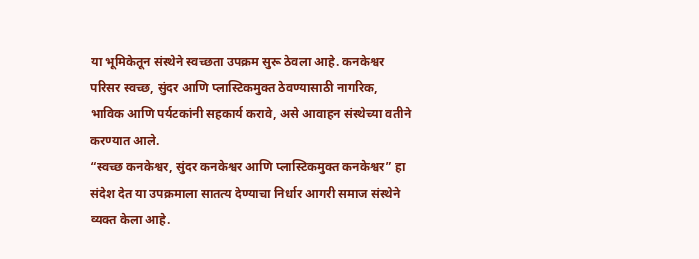या भूमिकेतून संस्थेने स्वच्छता उपक्रम सुरू ठेवला आहे. कनकेश्वर परिसर स्वच्छ, सुंदर आणि प्लास्टिकमुक्त ठेवण्यासाठी नागरिक, भाविक आणि पर्यटकांनी सहकार्य करावे, असे आवाहन संस्थेच्या वतीने करण्यात आले.
“स्वच्छ कनकेश्वर, सुंदर कनकेश्वर आणि प्लास्टिकमुक्त कनकेश्वर” हा संदेश देत या उपक्रमाला सातत्य देण्याचा निर्धार आगरी समाज संस्थेने व्यक्त केला आहे.